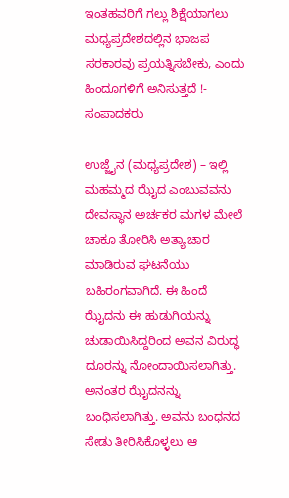ಇಂತಹವರಿಗೆ ಗಲ್ಲು ಶಿಕ್ಷೆಯಾಗಲು ಮಧ್ಯಪ್ರದೇಶದಲ್ಲಿನ ಭಾಜಪ ಸರಕಾರವು ಪ್ರಯತ್ನಿಸಬೇಕು, ಎಂದು ಹಿಂದೂಗಳಿಗೆ ಅನಿಸುತ್ತದೆ !- ಸಂಪಾದಕರು

ಉಜ್ಜೈನ (ಮಧ್ಯಪ್ರದೇಶ) – ಇಲ್ಲಿ ಮಹಮ್ಮದ ಝೈದ ಎಂಬುವವನು ದೇವಸ್ಥಾನ ಅರ್ಚಕರ ಮಗಳ ಮೇಲೆ ಚಾಕೂ ತೋರಿಸಿ ಅತ್ಯಾಚಾರ ಮಾಡಿರುವ ಘಟನೆಯು ಬಹಿರಂಗವಾಗಿದೆ. ಈ ಹಿಂದೆ ಝೈದನು ಈ ಹುಡುಗಿಯನ್ನು ಚುಡಾಯಿಸಿದ್ದರಿಂದ ಅವನ ವಿರುದ್ಧ ದೂರನ್ನು ನೋಂದಾಯಿಸಲಾಗಿತ್ತು. ಅನಂತರ ಝೈದನನ್ನು ಬಂಧಿಸಲಾಗಿತ್ತು. ಅವನು ಬಂಧನದ ಸೇಡು ತೀರಿಸಿಕೊಳ್ಳಲು ಆ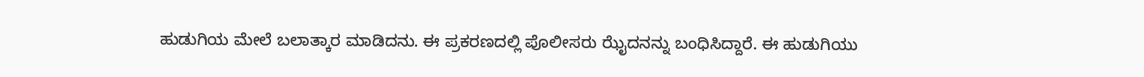ಹುಡುಗಿಯ ಮೇಲೆ ಬಲಾತ್ಕಾರ ಮಾಡಿದನು. ಈ ಪ್ರಕರಣದಲ್ಲಿ ಪೊಲೀಸರು ಝೈದನನ್ನು ಬಂಧಿಸಿದ್ದಾರೆ. ಈ ಹುಡುಗಿಯು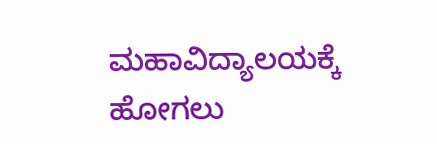ಮಹಾವಿದ್ಯಾಲಯಕ್ಕೆ ಹೋಗಲು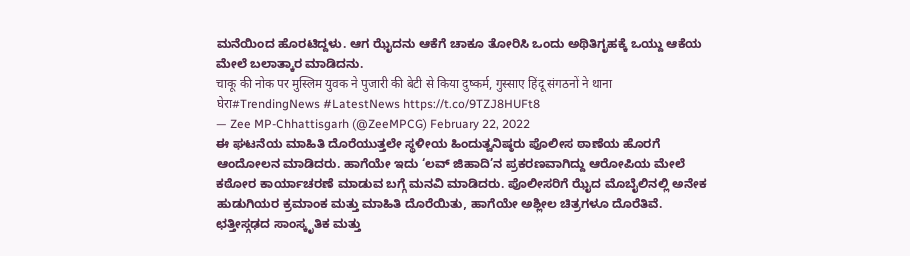ಮನೆಯಿಂದ ಹೊರಟಿದ್ದಳು. ಆಗ ಝೈದನು ಆಕೆಗೆ ಚಾಕೂ ತೋರಿಸಿ ಒಂದು ಅಥಿತಿಗೃಹಕ್ಕೆ ಒಯ್ದು ಆಕೆಯ ಮೇಲೆ ಬಲಾತ್ಕಾರ ಮಾಡಿದನು.
चाकू की नोक पर मुस्लिम युवक ने पुजारी की बेटी से किया दुष्कर्म, गुस्साए हिंदू संगठनों ने थाना घेरा#TrendingNews #LatestNews https://t.co/9TZJ8HUFt8
— Zee MP-Chhattisgarh (@ZeeMPCG) February 22, 2022
ಈ ಘಟನೆಯ ಮಾಹಿತಿ ದೊರೆಯುತ್ತಲೇ ಸ್ಥಳೀಯ ಹಿಂದುತ್ವನಿಷ್ಠರು ಪೊಲೀಸ ಠಾಣೆಯ ಹೊರಗೆ ಆಂದೋಲನ ಮಾಡಿದರು. ಹಾಗೆಯೇ ಇದು ‘ಲವ್ ಜಿಹಾದಿ’ನ ಪ್ರಕರಣವಾಗಿದ್ದು ಆರೋಪಿಯ ಮೇಲೆ ಕಠೋರ ಕಾರ್ಯಾಚರಣೆ ಮಾಡುವ ಬಗ್ಗೆ ಮನವಿ ಮಾಡಿದರು. ಪೊಲೀಸರಿಗೆ ಝೈದ ಮೊಬೈಲಿನಲ್ಲಿ ಅನೇಕ ಹುಡುಗಿಯರ ಕ್ರಮಾಂಕ ಮತ್ತು ಮಾಹಿತಿ ದೊರೆಯಿತು, ಹಾಗೆಯೇ ಅಶ್ಲೀಲ ಚಿತ್ರಗಳೂ ದೊರೆತಿವೆ.
ಛತ್ತೀಸ್ಗಢದ ಸಾಂಸ್ಕೃತಿಕ ಮತ್ತು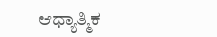ಆಧ್ಯಾತ್ಮಿಕ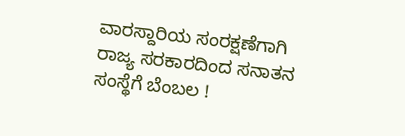ವಾರಸ್ದಾರಿಯ ಸಂರಕ್ಷಣೆಗಾಗಿ ರಾಜ್ಯ ಸರಕಾರದಿಂದ ಸನಾತನ ಸಂಸ್ಥೆಗೆ ಬೆಂಬಲ !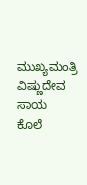ಮುಖ್ಯಮಂತ್ರಿ ವಿಷ್ಣುದೇವ ಸಾಯ
ಕೊಲೆ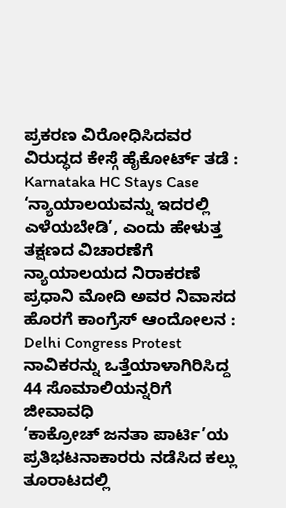ಪ್ರಕರಣ ವಿರೋಧಿಸಿದವರ ವಿರುದ್ಧದ ಕೇಸ್ಗೆ ಹೈಕೋರ್ಟ್ ತಡೆ : Karnataka HC Stays Case
‘ನ್ಯಾಯಾಲಯವನ್ನು ಇದರಲ್ಲಿ ಎಳೆಯಬೇಡಿ’, ಎಂದು ಹೇಳುತ್ತ ತಕ್ಷಣದ ವಿಚಾರಣೆಗೆ ನ್ಯಾಯಾಲಯದ ನಿರಾಕರಣೆ
ಪ್ರಧಾನಿ ಮೋದಿ ಅವರ ನಿವಾಸದ ಹೊರಗೆ ಕಾಂಗ್ರೆಸ್ ಆಂದೋಲನ : Delhi Congress Protest
ನಾವಿಕರನ್ನು ಒತ್ತೆಯಾಳಾಗಿರಿಸಿದ್ದ 44 ಸೊಮಾಲಿಯನ್ನರಿಗೆ ಜೀವಾವಧಿ
‘ಕಾಕ್ರೋಚ್ ಜನತಾ ಪಾರ್ಟಿ’ಯ ಪ್ರತಿಭಟನಾಕಾರರು ನಡೆಸಿದ ಕಲ್ಲು ತೂರಾಟದಲ್ಲಿ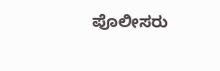ಪೊಲೀಸರು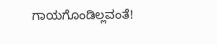ಗಾಯಗೊಂಡಿಲ್ಲವಂತೆ!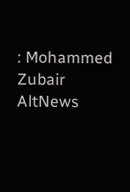: Mohammed Zubair AltNews